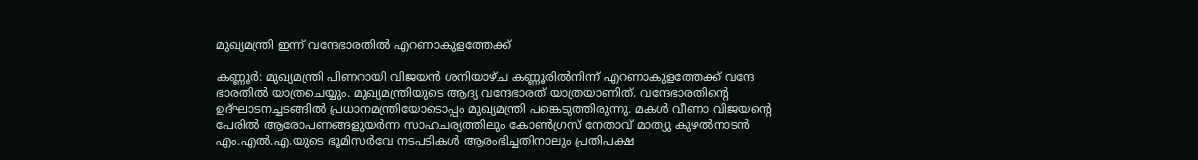മുഖ്യമന്ത്രി ഇന്ന് വന്ദേഭാരതിൽ എറണാകുളത്തേക്ക്

കണ്ണൂർ: മുഖ്യമന്ത്രി പിണറായി വിജയൻ ശനിയാഴ്ച കണ്ണൂരിൽനിന്ന് എറണാകുളത്തേക്ക് വന്ദേ ഭാരതിൽ യാത്രചെയ്യും. മുഖ്യമന്ത്രിയുടെ ആദ്യ വന്ദേഭാരത് യാത്രയാണിത്. വന്ദേഭാരതിന്റെ ഉദ്ഘാടനച്ചടങ്ങിൽ പ്രധാനമന്ത്രിയോടൊപ്പം മുഖ്യമന്ത്രി പങ്കെടുത്തിരുന്നു. മകൾ വീണാ വിജയന്റെ പേരിൽ ആരോപണങ്ങളുയർന്ന സാഹചര്യത്തിലും കോൺഗ്രസ് നേതാവ് മാത്യു കുഴൽനാടൻ എം.എൽ.എ.യുടെ ഭൂമിസർവേ നടപടികൾ ആരംഭിച്ചതിനാലും പ്രതിപക്ഷ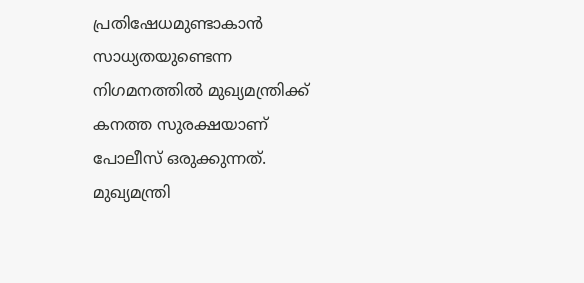പ്രതിഷേധമുണ്ടാകാൻ സാധ്യതയുണ്ടെന്ന നിഗമനത്തിൽ മുഖ്യമന്ത്രിക്ക് കനത്ത സുരക്ഷയാണ് പോലീസ് ഒരുക്കുന്നത്. മുഖ്യമന്ത്രി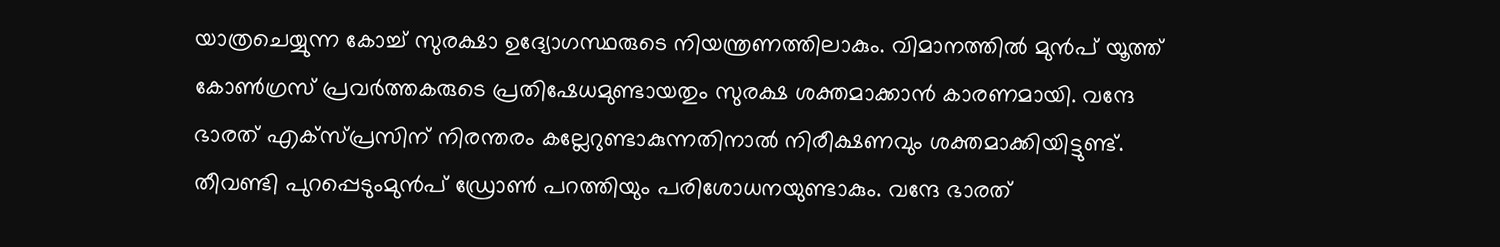യാത്രചെയ്യുന്ന കോച്ച് സുരക്ഷാ ഉദ്യോഗസ്ഥരുടെ നിയന്ത്രണത്തിലാകും. വിമാനത്തിൽ മുൻപ് യൂത്ത് കോൺഗ്രസ് പ്രവർത്തകരുടെ പ്രതിഷേധമുണ്ടായതും സുരക്ഷ ശക്തമാക്കാൻ കാരണമായി. വന്ദേ ഭാരത് എക്സ്പ്രസിന് നിരന്തരം കല്ലേറുണ്ടാകുന്നതിനാൽ നിരീക്ഷണവും ശക്തമാക്കിയിട്ടുണ്ട്. തീവണ്ടി പുറപ്പെടുംമുൻപ് ഡ്രോൺ പറത്തിയും പരിശോധനയുണ്ടാകും. വന്ദേ ഭാരത്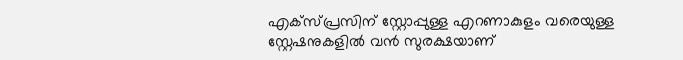എക്സ്പ്രസിന് സ്റ്റോപ്പുള്ള എറണാകുളം വരെയുള്ള സ്റ്റേഷനുകളിൽ വൻ സുരക്ഷയാണ്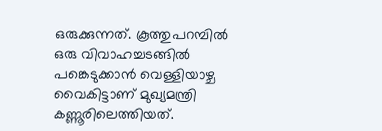ഒരുക്കുന്നത്. കൂത്തുപറമ്പിൽ ഒരു വിവാഹച്ചടങ്ങിൽ പങ്കെടുക്കാൻ വെള്ളിയാഴ്ച വൈകിട്ടാണ് മുഖ്യമന്ത്രി കണ്ണൂരിലെത്തിയത്.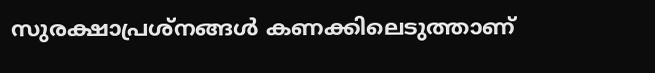സുരക്ഷാപ്രശ്നങ്ങൾ കണക്കിലെടുത്താണ്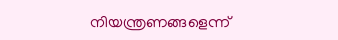നിയന്ത്രണങ്ങളെന്ന്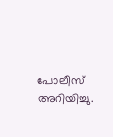പോലീസ് അറിയിച്ചു.